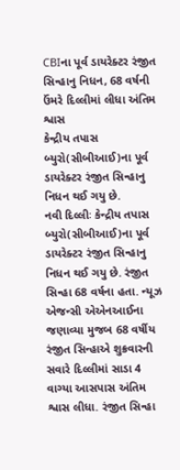CBIના પૂર્વ ડાયરેક્ટર રંજીત સિન્હાનુ નિધન, 68 વર્ષની ઉંમરે દિલ્લીમાં લીધા અંતિમ શ્વાસ
કેન્દ્રીય તપાસ બ્યુરો(સીબીઆઈ)ના પૂર્વ ડાયરેક્ટર રંજીત સિન્હાનુ નિધન થઈ ગયુ છે.
નવી દિલ્લીઃ કેન્દ્રીય તપાસ બ્યુરો(સીબીઆઈ)ના પૂર્વ ડાયરેક્ટર રંજીત સિન્હાનુ નિધન થઈ ગયુ છે. રંજીત સિન્હા 68 વર્ષના હતા. ન્યૂઝ એજન્સી એએનઆઈના જણાવ્યા મુજબ 68 વર્ષીય રંજીત સિન્હાએ શુક્રવારની સવારે દિલ્લીમાં સાડા 4 વાગ્યા આસપાસ અંતિમ શ્વાસ લીધા. રંજીત સિન્હા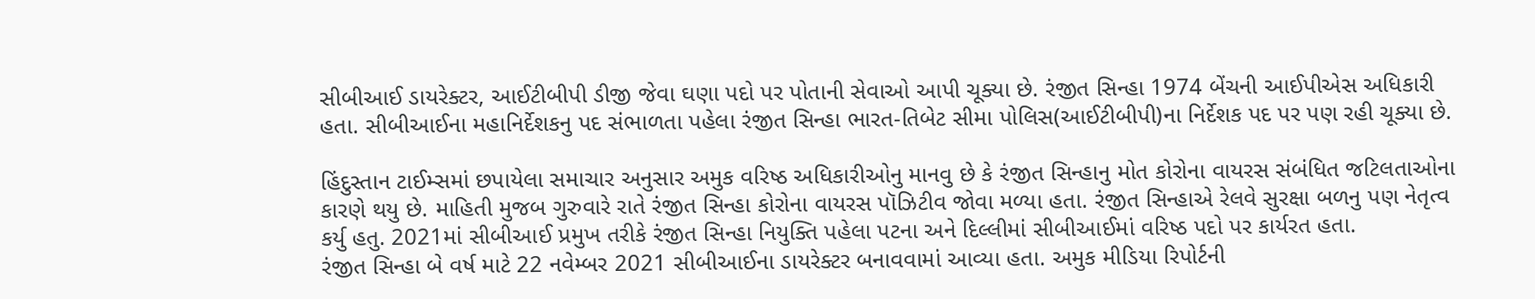સીબીઆઈ ડાયરેક્ટર, આઈટીબીપી ડીજી જેવા ઘણા પદો પર પોતાની સેવાઓ આપી ચૂક્યા છે. રંજીત સિન્હા 1974 બેંચની આઈપીએસ અધિકારી હતા. સીબીઆઈના મહાનિર્દેશકનુ પદ સંભાળતા પહેલા રંજીત સિન્હા ભારત-તિબેટ સીમા પોલિસ(આઈટીબીપી)ના નિર્દેશક પદ પર પણ રહી ચૂક્યા છે.

હિંદુસ્તાન ટાઈમ્સમાં છપાયેલા સમાચાર અનુસાર અમુક વરિષ્ઠ અધિકારીઓનુ માનવુ છે કે રંજીત સિન્હાનુ મોત કોરોના વાયરસ સંબંધિત જટિલતાઓના કારણે થયુ છે. માહિતી મુજબ ગુરુવારે રાતે રંજીત સિન્હા કોરોના વાયરસ પૉઝિટીવ જોવા મળ્યા હતા. રંજીત સિન્હાએ રેલવે સુરક્ષા બળનુ પણ નેતૃત્વ કર્યુ હતુ. 2021માં સીબીઆઈ પ્રમુખ તરીકે રંજીત સિન્હા નિયુક્તિ પહેલા પટના અને દિલ્લીમાં સીબીઆઈમાં વરિષ્ઠ પદો પર કાર્યરત હતા.
રંજીત સિન્હા બે વર્ષ માટે 22 નવેમ્બર 2021 સીબીઆઈના ડાયરેક્ટર બનાવવામાં આવ્યા હતા. અમુક મીડિયા રિપોર્ટની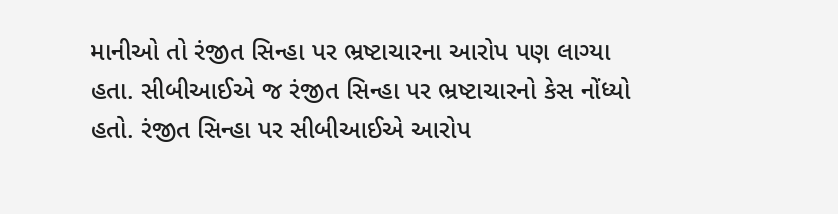માનીઓ તો રંજીત સિન્હા પર ભ્રષ્ટાચારના આરોપ પણ લાગ્યા હતા. સીબીઆઈએ જ રંજીત સિન્હા પર ભ્રષ્ટાચારનો કેસ નોંધ્યો હતો. રંજીત સિન્હા પર સીબીઆઈએ આરોપ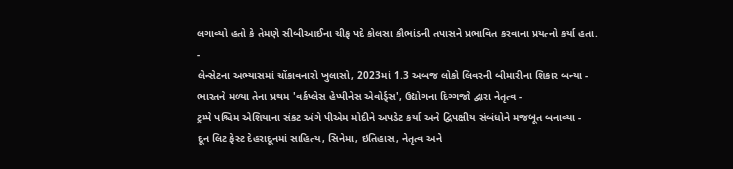લગાવ્યો હતો કે તેમણે સીબીઆઈના ચીફ પદે કોલસા કૌભાંડની તપાસને પ્રભાવિત કરવાના પ્રયત્નો કર્યા હતા.
-
લેન્સેટના અભ્યાસમાં ચોંકાવનારો ખુલાસો, 2023માં 1.3 અબજ લોકો લિવરની બીમારીના શિકાર બન્યા -
ભારતને મળ્યા તેના પ્રથમ 'વર્કપ્લેસ હેપ્પીનેસ એવોર્ડ્સ', ઉદ્યોગના દિગ્ગજો દ્વારા નેતૃત્વ -
ટ્રમ્પે પશ્ચિમ એશિયાના સંકટ અંગે પીએમ મોદીને અપડેટ કર્યા અને દ્વિપક્ષીય સંબંધોને મજબૂત બનાવ્યા -
દૂન લિટ ફેસ્ટ દેહરાદૂનમાં સાહિત્ય, સિનેમા, ઇતિહાસ, નેતૃત્વ અને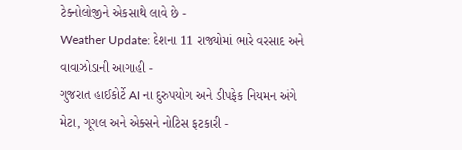ટેક્નોલોજીને એકસાથે લાવે છે -
Weather Update: દેશના 11 રાજ્યોમાં ભારે વરસાદ અને વાવાઝોડાની આગાહી -
ગુજરાત હાઈકોર્ટે AI ના દુરુપયોગ અને ડીપફેક નિયમન અંગે મેટા, ગૂગલ અને એક્સને નોટિસ ફટકારી -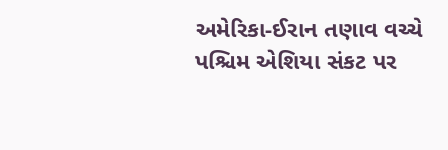અમેરિકા-ઈરાન તણાવ વચ્ચે પશ્ચિમ એશિયા સંકટ પર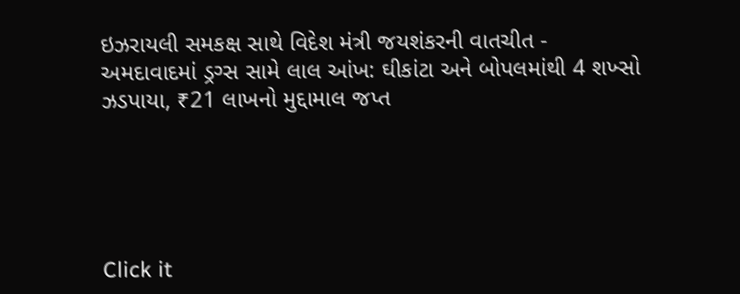ઇઝરાયલી સમકક્ષ સાથે વિદેશ મંત્રી જયશંકરની વાતચીત -
અમદાવાદમાં ડ્રગ્સ સામે લાલ આંખ: ઘીકાંટા અને બોપલમાંથી 4 શખ્સો ઝડપાયા, ₹21 લાખનો મુદ્દામાલ જપ્ત





Click it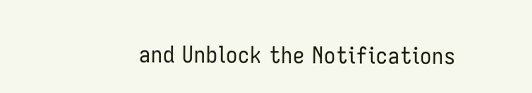and Unblock the Notifications